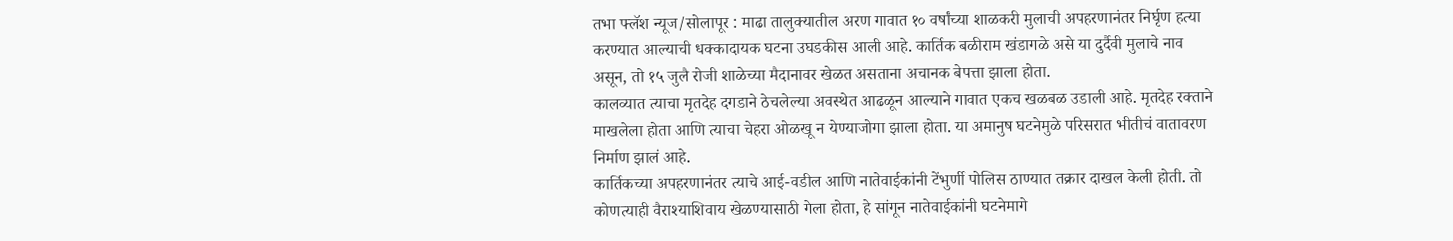तभा फ्लॅश न्यूज/सोलापूर : माढा तालुक्यातील अरण गावात १० वर्षांच्या शाळकरी मुलाची अपहरणानंतर निर्घृण हत्या करण्यात आल्याची धक्कादायक घटना उघडकीस आली आहे. कार्तिक बळीराम खंडागळे असे या दुर्दैवी मुलाचे नाव असून, तो १५ जुलै रोजी शाळेच्या मैदानावर खेळत असताना अचानक बेपत्ता झाला होता.
कालव्यात त्याचा मृतदेह दगडाने ठेचलेल्या अवस्थेत आढळून आल्याने गावात एकच खळबळ उडाली आहे. मृतदेह रक्ताने माखलेला होता आणि त्याचा चेहरा ओळखू न येण्याजोगा झाला होता. या अमानुष घटनेमुळे परिसरात भीतीचं वातावरण निर्माण झालं आहे.
कार्तिकच्या अपहरणानंतर त्याचे आई-वडील आणि नातेवाईकांनी टेंभुर्णी पोलिस ठाण्यात तक्रार दाखल केली होती. तो कोणत्याही वैराश्याशिवाय खेळण्यासाठी गेला होता, हे सांगून नातेवाईकांनी घटनेमागे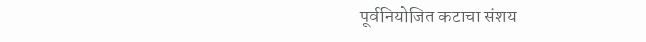पूर्वनियोजित कटाचा संशय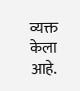व्यक्त केला आहे.